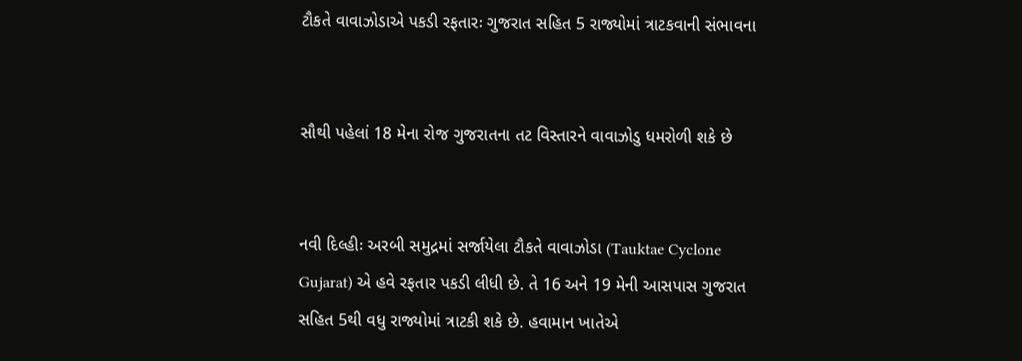ટૌકતે વાવાઝોડાએ પકડી રફતારઃ ગુજરાત સહિત 5 રાજ્યોમાં ત્રાટકવાની સંભાવના


સૌથી પહેલાં 18 મેના રોજ ગુજરાતના તટ વિસ્તારને વાવાઝોડુ ધમરોળી શકે છે


નવી દિલ્હીઃ અરબી સમુદ્રમાં સર્જાયેલા ટૌકતે વાવાઝોડા (Tauktae Cyclone Gujarat) એ હવે રફતાર પકડી લીધી છે. તે 16 અને 19 મેની આસપાસ ગુજરાત સહિત 5થી વધુ રાજ્યોમાં ત્રાટકી શકે છે. હવામાન ખાતેએ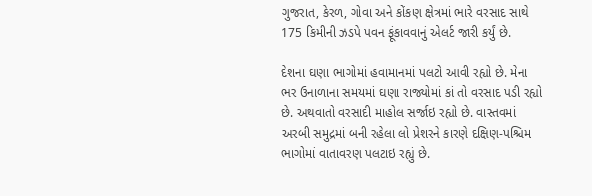ગુજરાત, કેરળ, ગોવા અને કોંકણ ક્ષેત્રમાં ભારે વરસાદ સાથે 175 કિમીની ઝડપે પવન ફૂંકાવવાનું એલર્ટ જારી કર્યું છે.

દેશના ઘણા ભાગોમાં હવામાનમાં પલટો આવી રહ્યો છે. મેના ભર ઉનાળાના સમયમાં ઘણા રાજ્યોમાં કાં તો વરસાદ પડી રહ્યો છે. અથવાતો વરસાદી માહોલ સર્જાઇ રહ્યો છે. વાસ્તવમાં અરબી સમુદ્રમાં બની રહેલા લો પ્રેશરને કારણે દક્ષિણ-પશ્ચિમ ભાગોમાં વાતાવરણ પલટાઇ રહ્યું છે.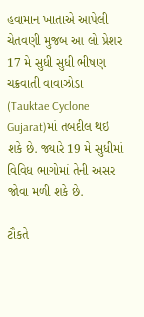હવામાન ખાતાએ આપેલી ચેતવણી મુજબ આ લો પ્રેશર 17 મે સુધી સુધી ભીષણ ચક્રવાતી વાવાઝોડા (Tauktae Cyclone Gujarat)માં તબદીલ થઇ શકે છે. જ્યારે 19 મે સુધીમાં વિવિધ ભાગોમાં તેની અસર જોવા મળી શકે છે.

ટૌકતે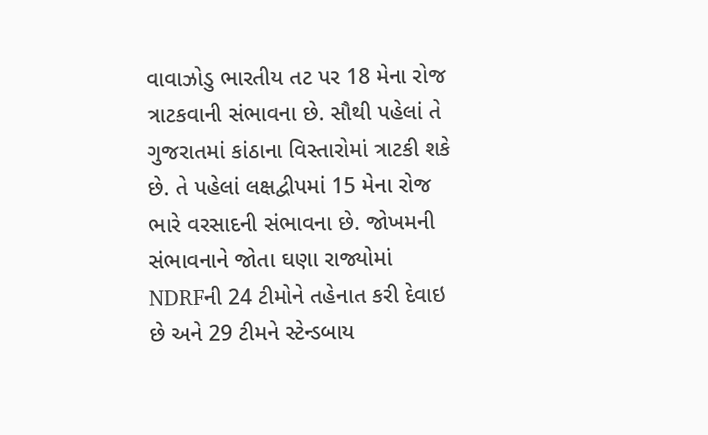વાવાઝોડુ ભારતીય તટ પર 18 મેના રોજ ત્રાટકવાની સંભાવના છે. સૌથી પહેલાં તે ગુજરાતમાં કાંઠાના વિસ્તારોમાં ત્રાટકી શકે છે. તે પહેલાં લક્ષદ્વીપમાં 15 મેના રોજ ભારે વરસાદની સંભાવના છે. જોખમની સંભાવનાને જોતા ઘણા રાજ્યોમાં NDRFની 24 ટીમોને તહેનાત કરી દેવાઇ છે અને 29 ટીમને સ્ટેન્ડબાય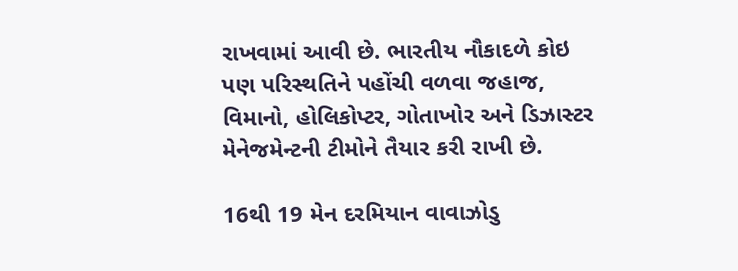રાખવામાં આવી છે. ભારતીય નૌકાદળે કોઇ પણ પરિસ્થતિને પહોંચી વળવા જહાજ, વિમાનો, હોલિકોપ્ટર, ગોતાખોર અને ડિઝાસ્ટર મેનેજમેન્ટની ટીમોને તૈયાર કરી રાખી છે.

16થી 19 મેન દરમિયાન વાવાઝોડુ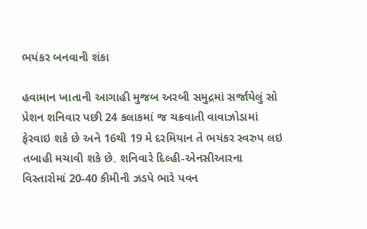ભયંકર બનવાની શંકા

હવામાન ખાતાની આગાહી મુજબ અરબી સમુદ્રમાં સર્જાયેલું સો પ્રેશન શનિવાર પછી 24 કલાકમાં જ ચક્રવાતી વાવાઝોડામાં ફેરવાઇ શકે છે અને 16થી 19 મે દરમિયાન તે ભયંકર સ્વરુપ લઇ તબાહી મચાવી શકે છે. શનિવારે દિલ્હી-એનસીઆરના વિસ્તારોમાં 20-40 કીમીની ઝડપે ભારે પવન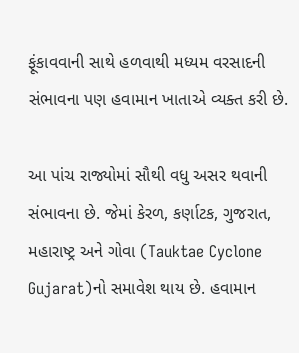ફૂંકાવવાની સાથે હળવાથી મધ્યમ વરસાદની સંભાવના પણ હવામાન ખાતાએ વ્યક્ત કરી છે.

આ પાંચ રાજ્યોમાં સૌથી વધુ અસર થવાની સંભાવના છે. જેમાં કેરળ, કર્ણાટક, ગુજરાત, મહારાષ્ટ્ર અને ગોવા (Tauktae Cyclone Gujarat)નો સમાવેશ થાય છે. હવામાન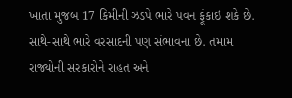ખાતા મુજબ 17 કિમીની ઝડપે ભારે પવન ફૂંકાઇ શકે છે. સાથે-સાથે ભારે વરસાદની પણ સંભાવના છે. તમામ રાજ્યોની સરકારોને રાહત અને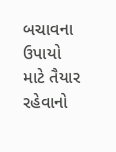બચાવના ઉપાયો માટે તૈયાર રહેવાનો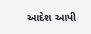આદેશ આપી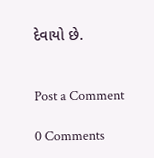દેવાયો છે.


Post a Comment

0 Comments